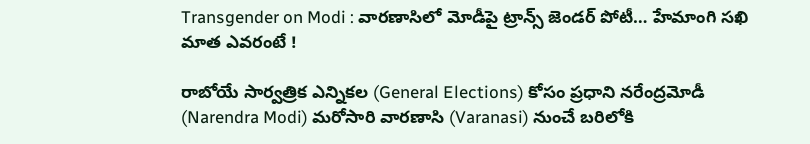Transgender on Modi : వారణాసిలో మోడీపై ట్రాన్స్ జెండర్ పోటీ… హేమాంగి సఖి మాత ఎవరంటే !

రాబోయే సార్వత్రిక ఎన్నికల (General Elections) కోసం ప్రధాని నరేంద్రమోడీ (Narendra Modi) మరోసారి వారణాసి (Varanasi) నుంచే బరిలోకి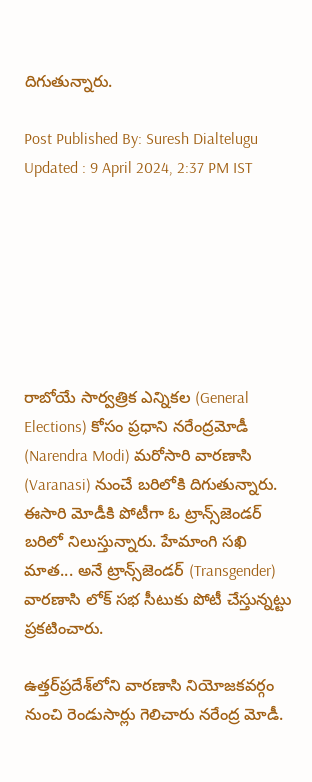దిగుతున్నారు.

Post Published By: Suresh Dialtelugu
Updated : 9 April 2024, 2:37 PM IST







రాబోయే సార్వత్రిక ఎన్నికల (General Elections) కోసం ప్రధాని నరేంద్రమోడీ (Narendra Modi) మరోసారి వారణాసి (Varanasi) నుంచే బరిలోకి దిగుతున్నారు. ఈసారి మోడీకి పోటీగా ఓ ట్రాన్స్‌జెండర్ బరిలో నిలుస్తున్నారు. హేమాంగి సఖి మాత... అనే ట్రాన్స్‌జెండర్ (Transgender) వారణాసి లోక్ సభ సీటుకు పోటీ చేస్తున్నట్టు ప్రకటించారు.

ఉత్తర్‌ప్రదేశ్‌లోని వారణాసి నియోజకవర్గం నుంచి రెండుసార్లు గెలిచారు నరేంద్ర మోడీ.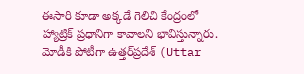ఈసారి కూడా అక్కడే గెలిచి కేంద్రంలో హ్యాట్రిక్ ప్రధానిగా కావాలని భావిస్తున్నారు. మోడీకి పోటీగా ఉత్తర్‌ప్రదేశ్ (Uttar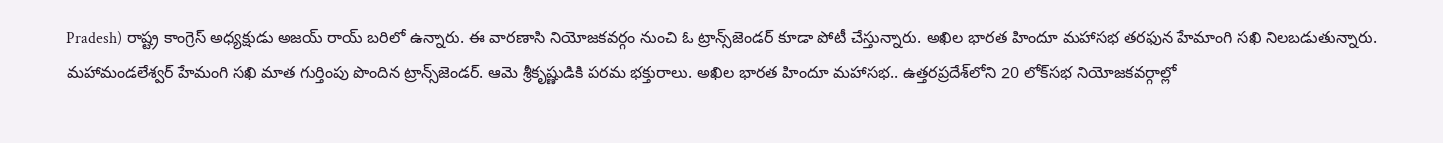Pradesh) రాష్ట్ర కాంగ్రెస్ అధ్యక్షుడు అజయ్ రాయ్‌ బరిలో ఉన్నారు. ఈ వారణాసి నియోజకవర్గం నుంచి ఓ ట్రాన్స్‌జెండర్ కూడా పోటీ చేస్తున్నారు. అఖిల భారత హిందూ మహాసభ తరఫున హేమాంగి సఖి నిలబడుతున్నారు. మహామండలేశ్వర్ హేమంగి సఖి మాత గుర్తింపు పొందిన ట్రాన్స్‌జెండర్. ఆమె శ్రీకృష్ణుడికి పరమ భక్తురాలు. అఖిల భారత హిందూ మహాసభ.. ఉత్తరప్రదేశ్‌లోని 20 లోక్‌సభ నియోజకవర్గాల్లో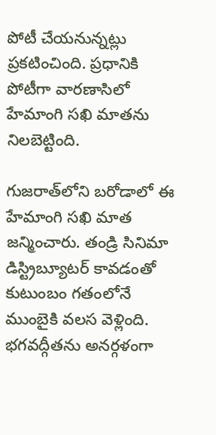పోటీ చేయనున్నట్లు ప్రకటించింది. ప్రధానికి పోటీగా వారణాసిలో హేమాంగి సఖి మాతను నిలబెట్టింది.

గుజరాత్‌లోని బరోడాలో ఈ హేమాంగి సఖి మాత జన్మించారు. తండ్రి సినిమా డిస్ట్రిబ్యూటర్ కావడంతో కుటుంబం గతంలోనే ముంబైకి వలస వెళ్లింది. భగవద్గీతను అనర్గళంగా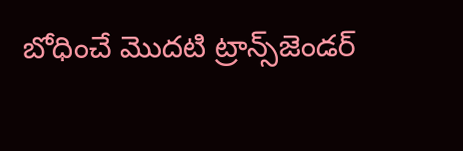బోధించే మొదటి ట్రాన్స్‌జెండర్‌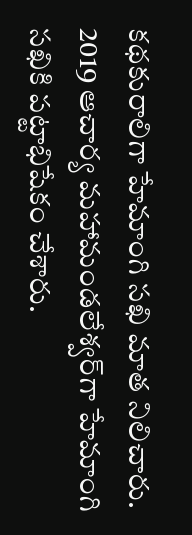కథకురాలిగా హేమాంగి సఖి మాత నిలిచారు. 2019 ఆచార్య మ‌హామండ‌లేశ్వర్‌గా హేమాంగి సఖికి ప‌ట్టాభిషేకం చేశారు.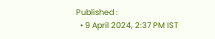Published :
  • 9 April 2024, 2:37 PM IST